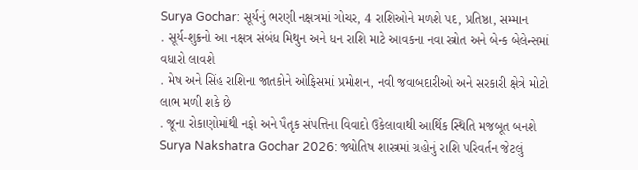Surya Gochar: સૂર્યનું ભરણી નક્ષત્રમાં ગોચર, 4 રાશિઓને મળશે પદ, પ્રતિષ્ઠા, સમ્માન
. સૂર્ય-શુક્રનો આ નક્ષત્ર સંબંધ મિથુન અને ધન રાશિ માટે આવકના નવા સ્ત્રોત અને બેન્ક બેલેન્સમાં વધારો લાવશે
. મેષ અને સિંહ રાશિના જાતકોને ઓફિસમાં પ્રમોશન, નવી જવાબદારીઓ અને સરકારી ક્ષેત્રે મોટો લાભ મળી શકે છે
. જૂના રોકાણોમાંથી નફો અને પૈતૃક સંપત્તિના વિવાદો ઉકેલાવાથી આર્થિક સ્થિતિ મજબૂત બનશે
Surya Nakshatra Gochar 2026: જ્યોતિષ શાસ્ત્રમાં ગ્રહોનું રાશિ પરિવર્તન જેટલું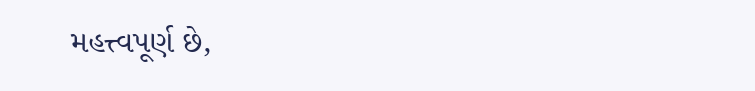મહત્ત્વપૂર્ણ છે,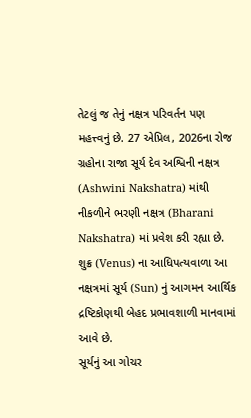તેટલું જ તેનું નક્ષત્ર પરિવર્તન પણ મહત્ત્વનું છે. 27 એપ્રિલ, 2026ના રોજ ગ્રહોના રાજા સૂર્ય દેવ અશ્વિની નક્ષત્ર (Ashwini Nakshatra) માંથી નીકળીને ભરણી નક્ષત્ર (Bharani Nakshatra) માં પ્રવેશ કરી રહ્યા છે.
શુક્ર (Venus) ના આધિપત્યવાળા આ નક્ષત્રમાં સૂર્ય (Sun) નું આગમન આર્થિક દ્રષ્ટિકોણથી બેહદ પ્રભાવશાળી માનવામાં આવે છે.
સૂર્યનું આ ગોચર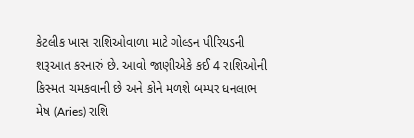કેટલીક ખાસ રાશિઓવાળા માટે ગોલ્ડન પીરિયડની શરૂઆત કરનારું છે. આવો જાણીએકે કઈ 4 રાશિઓની કિસ્મત ચમકવાની છે અને કોને મળશે બમ્પર ધનલાભ
મેષ (Aries) રાશિ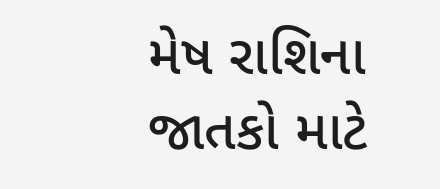મેષ રાશિના જાતકો માટે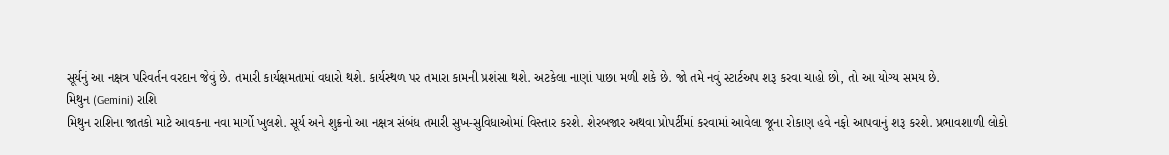સૂર્યનું આ નક્ષત્ર પરિવર્તન વરદાન જેવું છે. તમારી કાર્યક્ષમતામાં વધારો થશે. કાર્યસ્થળ પર તમારા કામની પ્રશંસા થશે. અટકેલા નાણાં પાછા મળી શકે છે. જો તમે નવું સ્ટાર્ટઅપ શરૂ કરવા ચાહો છો, તો આ યોગ્ય સમય છે.
મિથુન (Gemini) રાશિ
મિથુન રાશિના જાતકો માટે આવકના નવા માર્ગો ખુલશે. સૂર્ય અને શુક્રનો આ નક્ષત્ર સંબંધ તમારી સુખ-સુવિધાઓમાં વિસ્તાર કરશે. શેરબજાર અથવા પ્રોપર્ટીમાં કરવામાં આવેલા જૂના રોકાણ હવે નફો આપવાનું શરૂ કરશે. પ્રભાવશાળી લોકો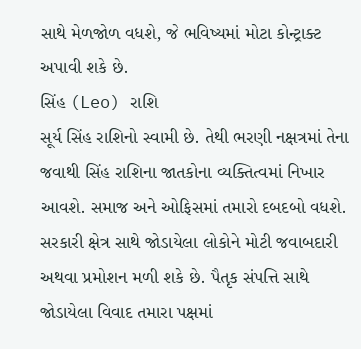સાથે મેળજોળ વધશે, જે ભવિષ્યમાં મોટા કોન્ટ્રાક્ટ અપાવી શકે છે.
સિંહ (Leo) રાશિ
સૂર્ય સિંહ રાશિનો સ્વામી છે. તેથી ભરણી નક્ષત્રમાં તેના જવાથી સિંહ રાશિના જાતકોના વ્યક્તિત્વમાં નિખાર આવશે. સમાજ અને ઓફિસમાં તમારો દબદબો વધશે. સરકારી ક્ષેત્ર સાથે જોડાયેલા લોકોને મોટી જવાબદારી અથવા પ્રમોશન મળી શકે છે. પૈતૃક સંપત્તિ સાથે જોડાયેલા વિવાદ તમારા પક્ષમાં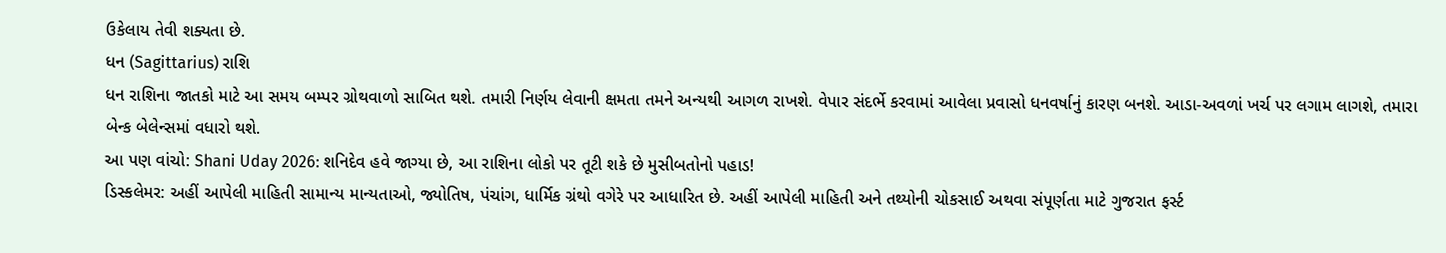ઉકેલાય તેવી શક્યતા છે.
ધન (Sagittarius) રાશિ
ધન રાશિના જાતકો માટે આ સમય બમ્પર ગ્રોથવાળો સાબિત થશે. તમારી નિર્ણય લેવાની ક્ષમતા તમને અન્યથી આગળ રાખશે. વેપાર સંદર્ભે કરવામાં આવેલા પ્રવાસો ધનવર્ષાનું કારણ બનશે. આડા-અવળાં ખર્ચ પર લગામ લાગશે, તમારા બેન્ક બેલેન્સમાં વધારો થશે.
આ પણ વાંચો: Shani Uday 2026: શનિદેવ હવે જાગ્યા છે, આ રાશિના લોકો પર તૂટી શકે છે મુસીબતોનો પહાડ!
ડિસ્કલેમર: અહીં આપેલી માહિતી સામાન્ય માન્યતાઓ, જ્યોતિષ, પંચાંગ, ધાર્મિક ગ્રંથો વગેરે પર આધારિત છે. અહીં આપેલી માહિતી અને તથ્યોની ચોકસાઈ અથવા સંપૂર્ણતા માટે ગુજરાત ફર્સ્ટ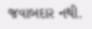જવાબદાર નથી.